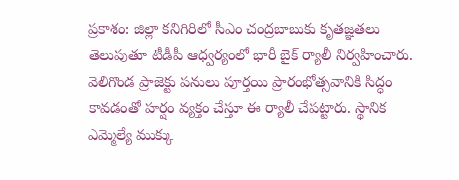ప్రకాశం: జిల్లా కనిగిరిలో సీఎం చంద్రబాబుకు కృతజ్ఞతలు తెలుపుతూ టీడీపీ ఆధ్వర్యంలో భారీ బైక్ ర్యాలీ నిర్వహించారు. వెలిగొండ ప్రాజెక్టు పనులు పూర్తయి ప్రారంభోత్సవానికి సిద్ధం కావడంతో హర్షం వ్యక్తం చేస్తూ ఈ ర్యాలీ చేపట్టారు. స్థానిక ఎమ్మెల్యే ముక్కు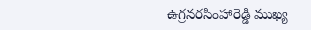ఉగ్రనరసింహారెడ్డి ముఖ్య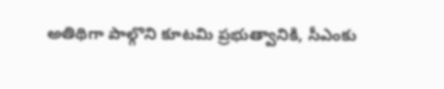అతిథిగా పాల్గొని కూటమి ప్రభుత్వానికి, సీఎంకు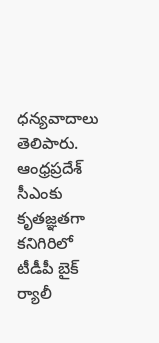ధన్యవాదాలు తెలిపారు.
ఆంధ్రప్రదేశ్
సీఎంకు కృతజ్ఞతగా కనిగిరిలో టీడీపీ బైక్ ర్యాలీ